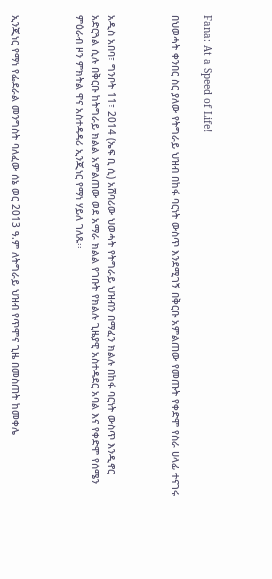Fana: At a Speed of Life!

በህወሓት ቀንበር ስር ያለው የትግራይ ህዝብ በከፋ ባርነት ውስጥ እንደሚገኝ በቅርቡ አምልጠው የመጡት የቀድሞ የስራ ሀላፊ ተናገሩ



አዲስ አበባ፣ ግንቦት 11፣ 2014 (ኤፍ ቢ ሲ) አሸባሪው ህወሓት የትግራይ ህዝብን በማፈን ክልሉ በከፋ ባርነት ውስጥ እንዲኖር አድርጓል ሲሉ በቅርቡ ከትግራይ ክልል አምልጠው ወደ አማራ ክልል የገቡት የክልሉ ጊዜያዊ አስተዳደር አባል እና የቀድሞ የሰሜን ምዕራብ ዞን ምክትል ዋና አስተዳዳሪ ኢንጂነር የማነ ሃይለ ገለጹ፡፡



ኢንጂነር የማነ የፌደራል መንግስት ባለፈው ሰኔ ወር 2013 ዓ.ም ለትግራይ ህዝብ የጥሞና ጊዜ በመስጠት ከመቀሌ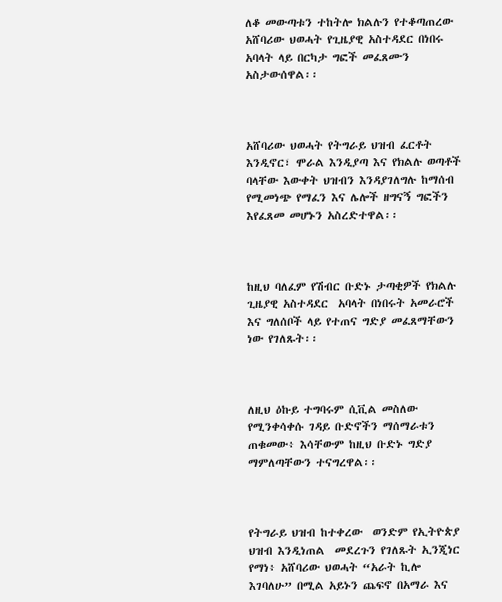ለቆ መውጣቱን ተከትሎ ክልሉን የተቆጣጠረው አሸባሪው ህወሓት የጊዜያዊ አስተዳደር በነበሩ አባላት ላይ በርካታ ግፎች መፈጸሙን አስታውሰዋል፡፡



አሸባሪው ህወሓት የትግራይ ህዝብ ፈርቶት እንዲኖር፣ ሞራል እንዲያጣ እና የክልሉ ወጣቶች ባላቸው እውቀት ህዝብን እንዳያገለግሉ ከማሰብ የሚመነጭ የማፈን እና ሌሎች ዘግናኝ ግፎችን እየፈጸመ መሆኑን አስረድተዋል፡፡



ከዚህ ባለፈም የሽብር ቡድኑ ታጣቂዎች የክልሉ ጊዜያዊ አስተዳደር  አባላት በነበሩት አመራሮች እና ግለሰቦች ላይ የተጠና ግድያ መፈጸማቸውን ነው የገለጹት፡፡



ለዚህ ዕኩይ ተግባሩም ሲቪል መስለው የሚንቀሳቀሱ ገዳይ ቡድኖችን ማሰማራቱን ጠቁመው፥ እሳቸውም ከዚህ ቡድኑ ግድያ ማምለጣቸውን ተናግረዋል፡፡



የትግራይ ህዝብ ከተቀረው  ወንድም የኢትዮጵያ ህዝብ እንዲነጠል  መደረጉን የገለጹት ኢንጂነር የማነ፥ አሸባሪው ህወሓት “አራት ኪሎ እገባለሁ” በሚል አይኑን ጨፍኖ በአማራ እና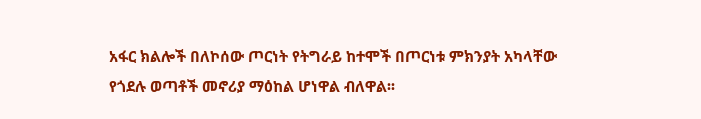አፋር ክልሎች በለኮሰው ጦርነት የትግራይ ከተሞች በጦርነቱ ምክንያት አካላቸው የጎደሉ ወጣቶች መኖሪያ ማዕከል ሆነዋል ብለዋል፡፡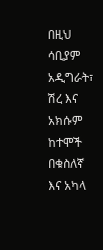በዚህ ሳቢያም አዲግራት፣ ሽረ እና አክሱም ከተሞች በቁስለኛ እና አካላ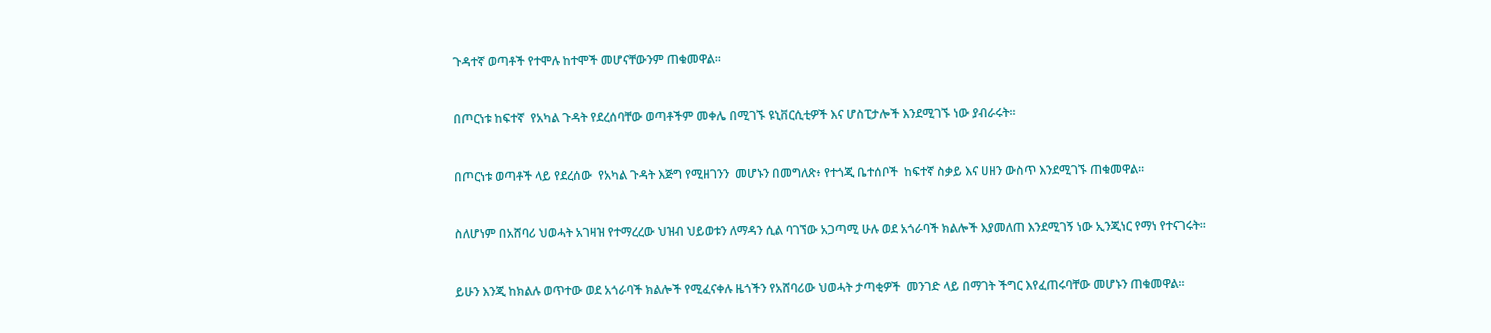ጉዳተኛ ወጣቶች የተሞሉ ከተሞች መሆናቸውንም ጠቁመዋል፡፡



በጦርነቱ ከፍተኛ  የአካል ጉዳት የደረሰባቸው ወጣቶችም መቀሌ በሚገኙ ዩኒቨርሲቲዎች እና ሆስፒታሎች እንደሚገኙ ነው ያብራሩት፡፡



በጦርነቱ ወጣቶች ላይ የደረሰው  የአካል ጉዳት እጅግ የሚዘገንን  መሆኑን በመግለጽ፥ የተጎጂ ቤተሰቦች  ከፍተኛ ስቃይ እና ሀዘን ውስጥ እንደሚገኙ ጠቁመዋል፡፡



ስለሆነም በአሸባሪ ህወሓት አገዛዝ የተማረረው ህዝብ ህይወቱን ለማዳን ሲል ባገኘው አጋጣሚ ሁሉ ወደ አጎራባች ክልሎች እያመለጠ እንደሚገኝ ነው ኢንጂነር የማነ የተናገሩት፡፡



ይሁን እንጂ ከክልሉ ወጥተው ወደ አጎራባች ክልሎች የሚፈናቀሉ ዜጎችን የአሸባሪው ህወሓት ታጣቂዎች  መንገድ ላይ በማገት ችግር እየፈጠሩባቸው መሆኑን ጠቁመዋል፡፡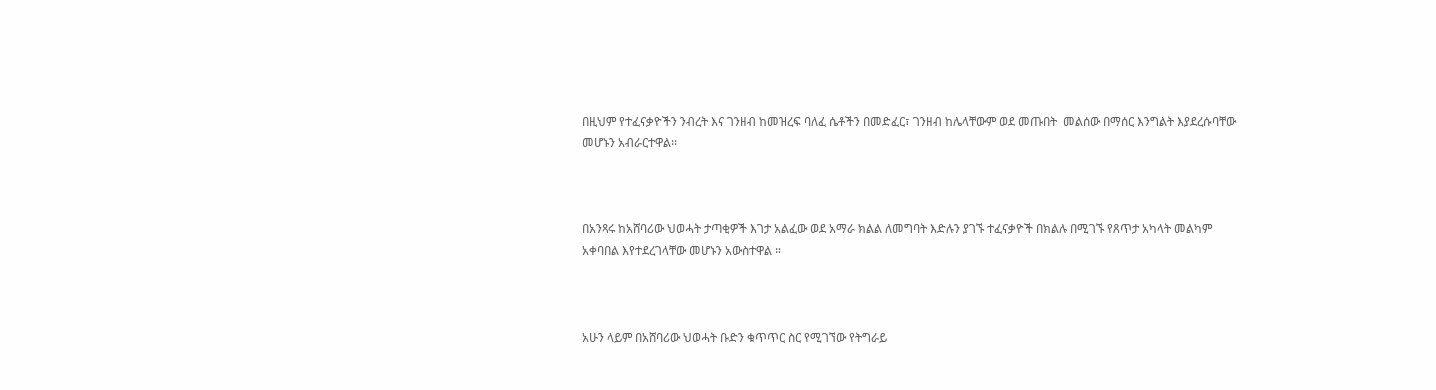በዚህም የተፈናቃዮችን ንብረት እና ገንዘብ ከመዝረፍ ባለፈ ሴቶችን በመድፈር፣ ገንዘብ ከሌላቸውም ወደ መጡበት  መልሰው በማሰር እንግልት እያደረሱባቸው መሆኑን አብራርተዋል፡፡



በአንጻሩ ከአሸባሪው ህወሓት ታጣቂዎች እገታ አልፈው ወደ አማራ ክልል ለመግባት እድሉን ያገኙ ተፈናቃዮች በክልሉ በሚገኙ የጸጥታ አካላት መልካም አቀባበል እየተደረገላቸው መሆኑን አውስተዋል ።



አሁን ላይም በአሸባሪው ህወሓት ቡድን ቁጥጥር ስር የሚገኘው የትግራይ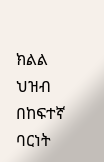ክልል ህዝብ በከፍተኛ ባርነት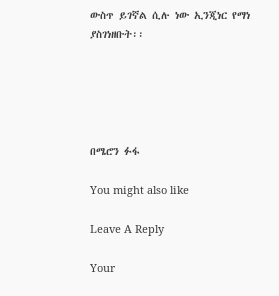ውስጥ ይገኛል ሲሉ ነው ኢንጂነር የማነ ያስገነዘቡት፡፡





በሜሮን ፉፋ

You might also like

Leave A Reply

Your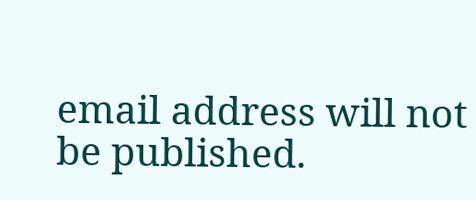email address will not be published.